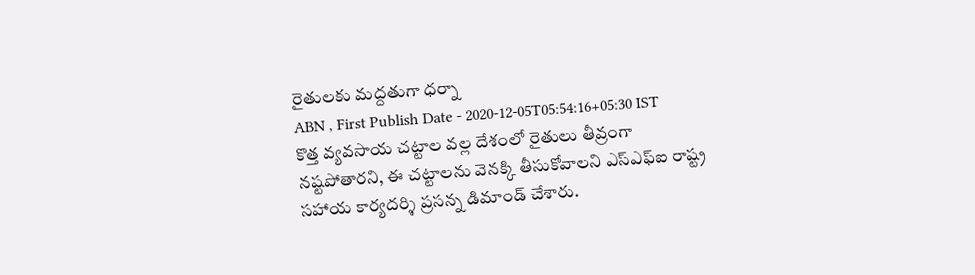రైతులకు మద్దతుగా ధర్నా
ABN , First Publish Date - 2020-12-05T05:54:16+05:30 IST
కొత్త వ్యవసాయ చట్టాల వల్ల దేశంలో రైతులు తీవ్రంగా నష్టపోతారని, ఈ చట్టాలను వెనక్కి తీసుకోవాలని ఎస్ఎఫ్ఐ రాష్ట్ర సహాయ కార్యదర్శి ప్రసన్న డిమాండ్ చేశారు.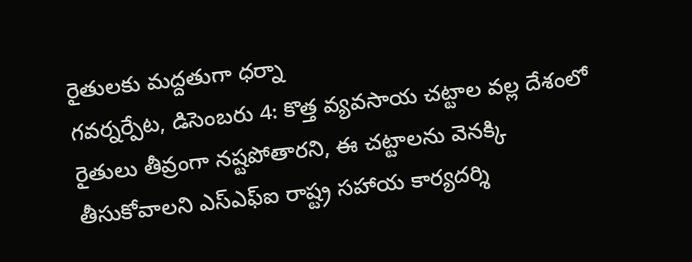రైతులకు మద్దతుగా ధర్నా
గవర్నర్పేట, డిసెంబరు 4: కొత్త వ్యవసాయ చట్టాల వల్ల దేశంలో రైతులు తీవ్రంగా నష్టపోతారని, ఈ చట్టాలను వెనక్కి తీసుకోవాలని ఎస్ఎఫ్ఐ రాష్ట్ర సహాయ కార్యదర్శి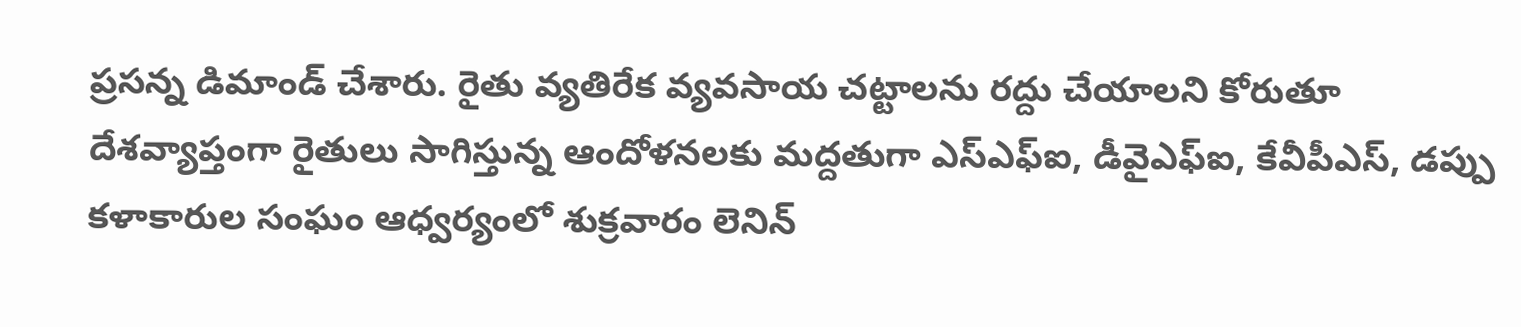ప్రసన్న డిమాండ్ చేశారు. రైతు వ్యతిరేక వ్యవసాయ చట్టాలను రద్దు చేయాలని కోరుతూ దేశవ్యాప్తంగా రైతులు సాగిస్తున్న ఆందోళనలకు మద్దతుగా ఎస్ఎఫ్ఐ, డీవైఎఫ్ఐ, కేవీపీఎస్, డప్పు కళాకారుల సంఘం ఆధ్వర్యంలో శుక్రవారం లెనిన్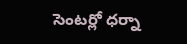సెంటర్లో ధర్నా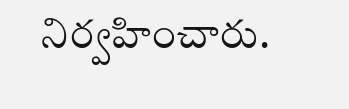నిర్వహించారు.